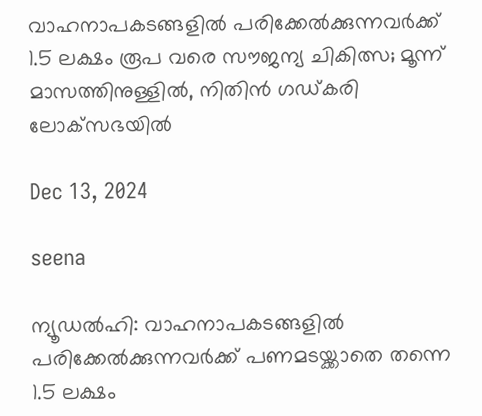വാഹനാപകടങ്ങളില്‍ പരിക്കേല്‍ക്കുന്നവര്‍ക്ക് 1.5 ലക്ഷം രൂപ വരെ സൗജന്യ ചികിത്സ; മൂന്ന് മാസത്തിനുള്ളില്‍, നിതിന്‍ ഗഡ്കരി ലോക്‌സഭയില്‍

Dec 13, 2024

seena

ന്യൂഡല്‍ഹി: വാഹനാപകടങ്ങളില്‍ പരിക്കേല്‍ക്കുന്നവര്‍ക്ക് പണമടയ്ക്കാതെ തന്നെ 1.5 ലക്ഷം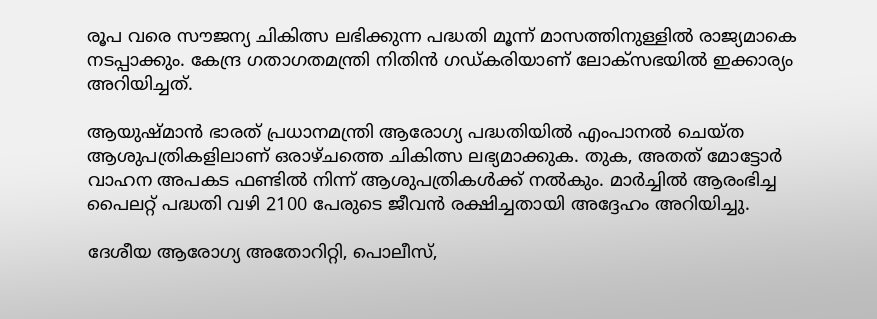രൂപ വരെ സൗജന്യ ചികിത്സ ലഭിക്കുന്ന പദ്ധതി മൂന്ന് മാസത്തിനുള്ളില്‍ രാജ്യമാകെ നടപ്പാക്കും. കേന്ദ്ര ഗതാഗതമന്ത്രി നിതിന്‍ ഗഡ്കരിയാണ് ലോക്‌സഭയില്‍ ഇക്കാര്യം അറിയിച്ചത്.

ആയുഷ്മാന്‍ ഭാരത് പ്രധാനമന്ത്രി ആരോഗ്യ പദ്ധതിയില്‍ എംപാനല്‍ ചെയ്ത ആശുപത്രികളിലാണ് ഒരാഴ്ചത്തെ ചികിത്സ ലഭ്യമാക്കുക. തുക, അതത് മോട്ടോര്‍ വാഹന അപകട ഫണ്ടില്‍ നിന്ന് ആശുപത്രികള്‍ക്ക് നല്‍കും. മാര്‍ച്ചില്‍ ആരംഭിച്ച പൈലറ്റ് പദ്ധതി വഴി 2100 പേരുടെ ജീവന്‍ രക്ഷിച്ചതായി അദ്ദേഹം അറിയിച്ചു.

ദേശീയ ആരോഗ്യ അതോറിറ്റി, പൊലീസ്,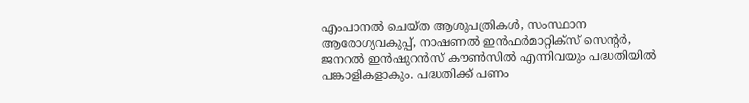എംപാനല്‍ ചെയ്ത ആശുപത്രികള്‍, സംസ്ഥാന ആരോഗ്യവകുപ്പ്, നാഷണല്‍ ഇന്‍ഫര്‍മാറ്റിക്‌സ് സെന്റര്‍, ജനറല്‍ ഇന്‍ഷുറന്‍സ് കൗണ്‍സില്‍ എന്നിവയും പദ്ധതിയില്‍ പങ്കാളികളാകും. പദ്ധതിക്ക് പണം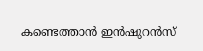കണ്ടെത്താന്‍ ഇന്‍ഷുറന്‍സ്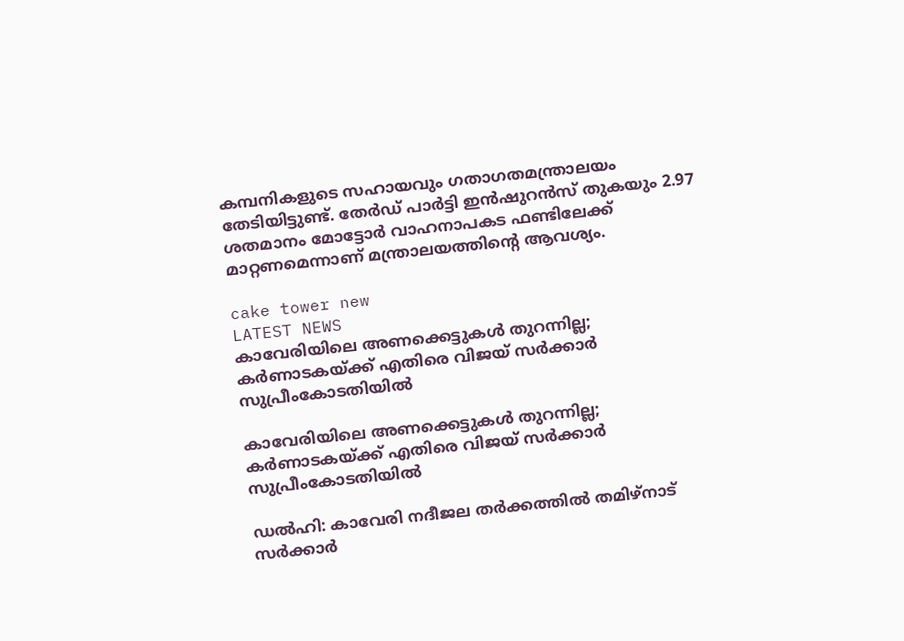കമ്പനികളുടെ സഹായവും ഗതാഗതമന്ത്രാലയം തേടിയിട്ടുണ്ട്. തേര്‍ഡ് പാര്‍ട്ടി ഇന്‍ഷുറന്‍സ് തുകയും 2.97 ശതമാനം മോട്ടോര്‍ വാഹനാപകട ഫണ്ടിലേക്ക് മാറ്റണമെന്നാണ് മന്ത്രാലയത്തിന്റെ ആവശ്യം.

cake tower new
LATEST NEWS
കാവേരിയിലെ അണക്കെട്ടുകള്‍ തുറന്നില്ല; കര്‍ണാടകയ്ക്ക് എതിരെ വിജയ് സര്‍ക്കാര്‍ സുപ്രീംകോടതിയില്‍

കാവേരിയിലെ അണക്കെട്ടുകള്‍ തുറന്നില്ല; കര്‍ണാടകയ്ക്ക് എതിരെ വിജയ് സര്‍ക്കാര്‍ സുപ്രീംകോടതിയില്‍

ഡല്‍ഹി: കാവേരി നദീജല തര്‍ക്കത്തില്‍ തമിഴ്‌നാട് സര്‍ക്കാര്‍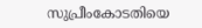സുപ്രീംകോടതിയെ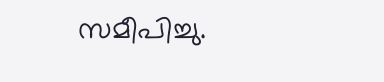സമീപിച്ചു.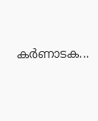കര്‍ണാടക...